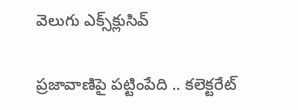వెలుగు ఎక్స్‌క్లుసివ్

ప్రజావాణిపై పట్టింపేది .. కలెక్టరేట్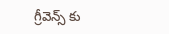గ్రీవెన్స్ కు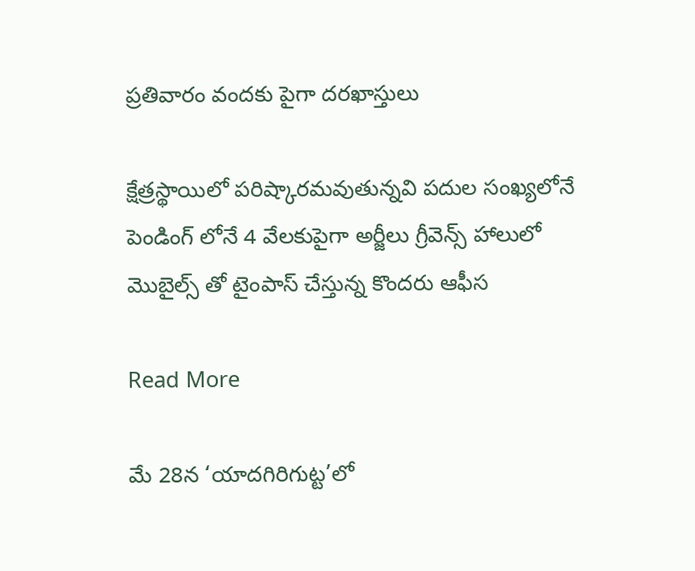ప్రతివారం వందకు పైగా దరఖాస్తులు

క్షేత్రస్థాయిలో పరిష్కారమవుతున్నవి పదుల సంఖ్యలోనే పెండింగ్ లోనే 4 వేలకుపైగా అర్జీలు గ్రీవెన్స్ హాలులో మొబైల్స్ తో టైంపాస్ చేస్తున్న కొందరు ఆఫీస

Read More

మే 28న ‘యాదగిరిగుట్ట’లో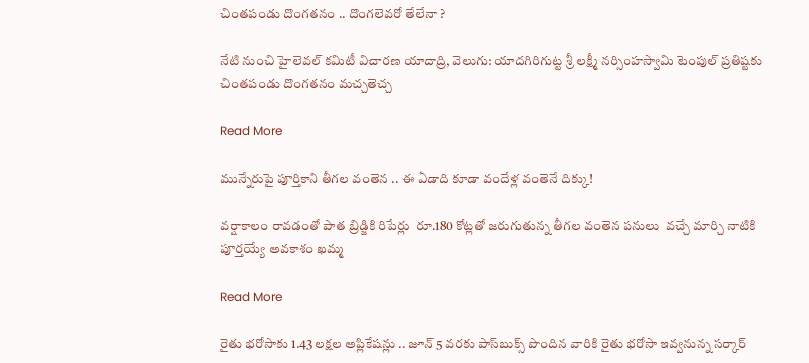చింతపండు దొంగతనం .. దొంగలెవరో తేలేనా ?

నేటి నుంచి హైలెవల్ కమిటీ విచారణ యాదాద్రి, వెలుగు: యాదగిరిగుట్ట శ్రీ లక్ష్మీ నర్సింహస్వామి టెంపుల్ ప్రతిష్టకు చింతపండు దొంగతనం మచ్చతెచ్చ

Read More

మున్నేరుపై పూర్తికాని తీగల వంతెన .. ఈ ఏడాది కూడా వందేళ్ల వంతెనే దిక్కు!

వర్షాకాలం రావడంతో పాత బ్రిడ్జికి రిపేర్లు  రూ.180 కోట్లతో జరుగుతున్న తీగల వంతెన పనులు  వచ్చే మార్చి నాటికి పూర్తయ్యే అవకాశం ఖమ్మ

Read More

రైతు భరోసాకు 1.43 లక్షల అప్లికేషన్లు .. జూన్‌‌ 5 వరకు పాస్‌‌బుక్స్‌‌ పొందిన వారికి రైతు భరోసా ఇవ్వనున్న సర్కార్‌‌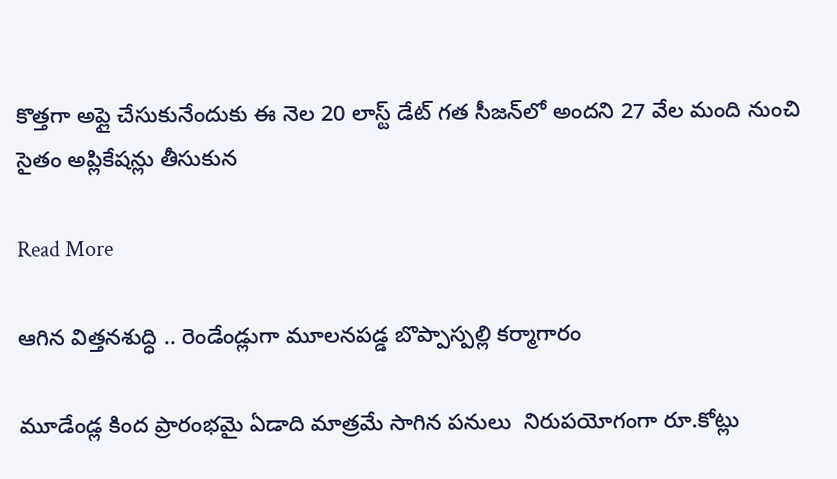కొత్తగా అప్లై చేసుకునేందుకు ఈ నెల 20 లాస్ట్‌‌ డేట్‌‌ గత సీజన్‌‌లో అందని 27 వేల మంది నుంచి సైతం అప్లికేషన్లు తీసుకున

Read More

ఆగిన విత్తనశుద్ధి .. రెండేండ్లుగా మూలనపడ్డ బొప్పాస్పల్లి కర్మాగారం

మూడేండ్ల కింద ప్రారంభమై ఏడాది మాత్రమే సాగిన పనులు  నిరుపయోగంగా రూ.కోట్లు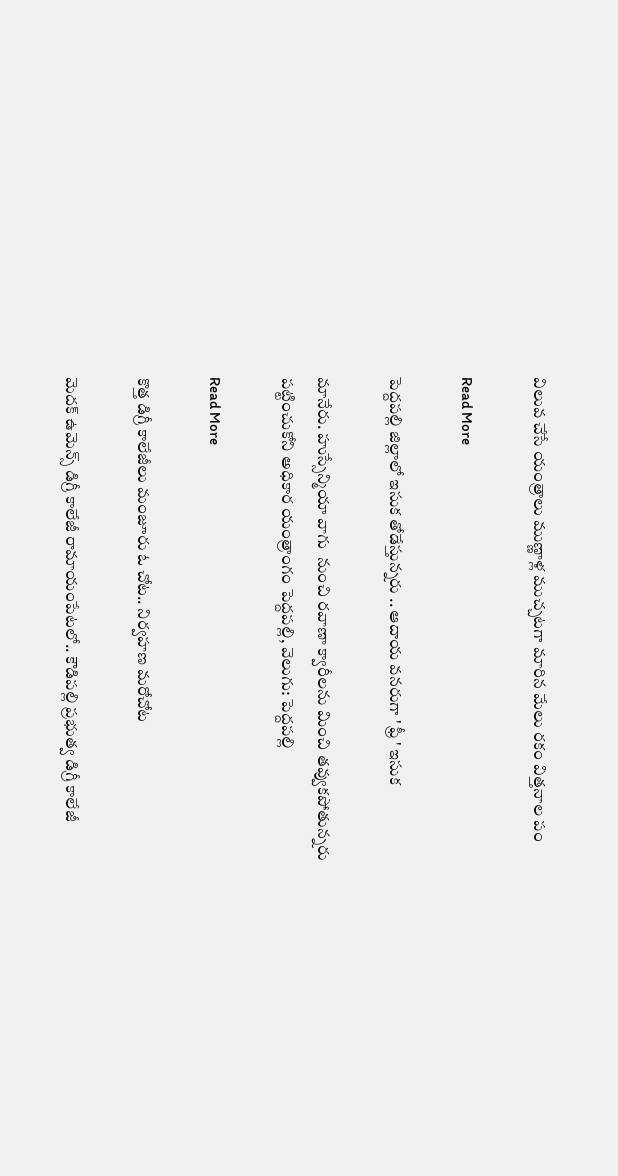విలువ చేసే యంత్రాలు ముణ్ణాళ్ల ముచ్చటగా మారిన మేలు రకం విత్తనాల పం

Read More

పెద్దపల్లి జిల్లాలో ఇసుక తోడేస్తున్నరు .. ఆదాయ వనరుగా ' ఫ్రీ ' ఇసుక

మానేరు. హుస్సేన్మియా వాగు  నుంచి రవాణా క్వారీలను మించి తవ్వుకపోతున్నరు పట్టించుకోని అధికార యంత్రాంగం పెద్దపల్లి, వెలుగు: పెద్దపల్లి

Read More

కొత్త డిగ్రీ కాలేజీలు మంజూరు ఓ చోట.. నిర్వహణ మరోచోట

మెదక్ ఉమెన్స్ డిగ్రీ కాలేజీ రామాయంపేటలో.. కౌడిపల్లి ప్రభుత్వ డిగ్రీ కాలేజీ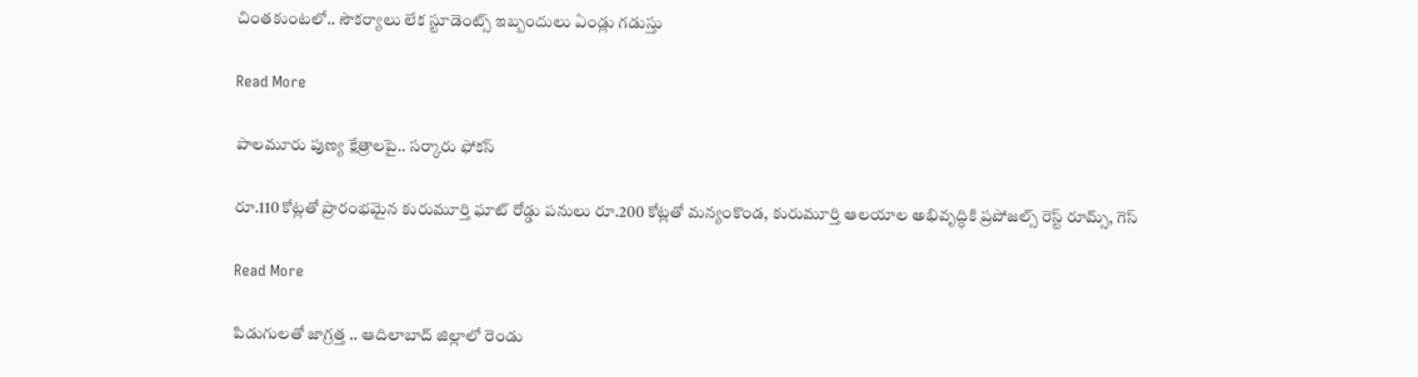చింతకుంటలో.. సౌకర్యాలు లేక స్టూడెంట్స్ ఇబ్బందులు ఏండ్లు గడుస్తు

Read More

పాలమూరు పుణ్య క్షేత్రాలపై.. సర్కారు ఫోకస్

రూ.110 కోట్లతో ప్రారంభమైన కురుమూర్తి ఘాట్ రోడ్డు పనులు రూ.200 కోట్లతో మన్యంకొండ, కురుమూర్తి ఆలయాల అభివృద్ధికి ప్రపోజల్స్ రెస్ట్ రూమ్స్, గెస్

Read More

పిడుగులతో జాగ్రత్త .. ఆదిలాబాద్ జిల్లాలో రెండు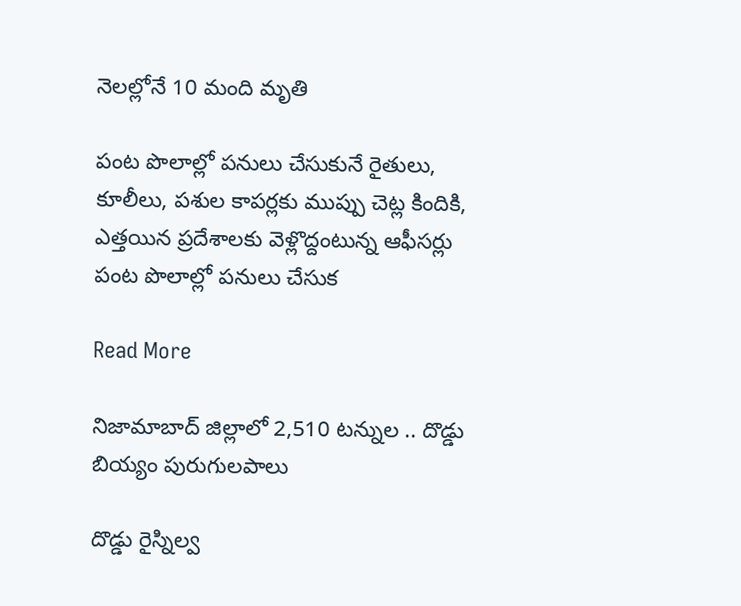నెలల్లోనే 10 మంది మృతి

పంట పొలాల్లో పనులు చేసుకునే రైతులు, కూలీలు, పశుల కాపర్లకు ముప్పు చెట్ల కిందికి, ఎత్తయిన ప్రదేశాలకు వెళ్లొద్దంటున్న ఆఫీసర్లు పంట పొలాల్లో పనులు చేసుక

Read More

నిజామాబాద్ జిల్లాలో 2,510 టన్నుల .. దొడ్డు బియ్యం పురుగులపాలు

దొడ్డు రైస్నిల్వ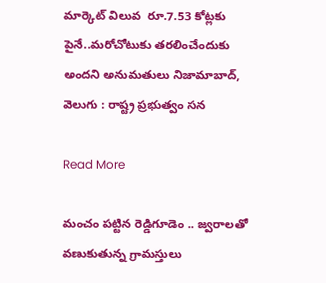మార్కెట్ విలువ  రూ.7.53 కోట్లకు పైనే..మరోచోటుకు తరలించేందుకు అందని అనుమతులు నిజామాబాద్, వెలుగు : రాష్ట్ర ప్రభుత్వం సన

Read More

మంచం పట్టిన రెడ్డిగూడెం .. జ్వరాలతో వణుకుతున్న గ్రామస్తులు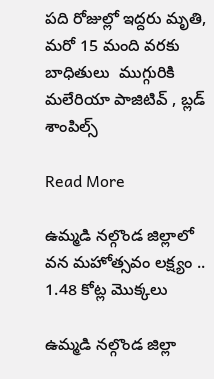పది రోజుల్లో ఇద్దరు మృతి, మరో 15 మంది వరకు బాధితులు  ముగ్గురికి మలేరియా పాజిటివ్‌‌ , బ్లడ్‌‌  శాంపిల్స్‌‌

Read More

ఉమ్మడి నల్గొండ జిల్లాలో వన మహోత్సవం లక్ష్యం .. 1.48 కోట్ల మొక్కలు

ఉమ్మడి నల్గొండ జిల్లా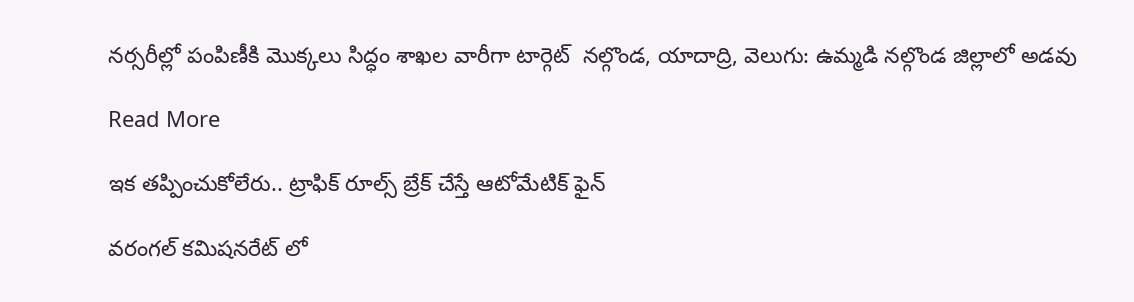నర్సరీల్లో పంపిణీకి మొక్కలు సిద్ధం శాఖల వారీగా టార్గెట్  నల్గొండ, యాదాద్రి, వెలుగు: ఉమ్మడి నల్గొండ జిల్లాలో అడవు

Read More

ఇక తప్పించుకోలేరు.. ట్రాఫిక్ రూల్స్ బ్రేక్ చేస్తే ఆటోమేటిక్ ఫైన్

వరంగల్ కమిషనరేట్ లో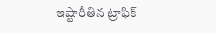ఇష్టారీతిన ట్రాఫిక్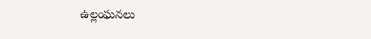ఉల్లంఘనలు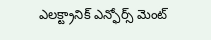ఎలక్ట్రానిక్ ఎన్ఫోర్స్ మెంట్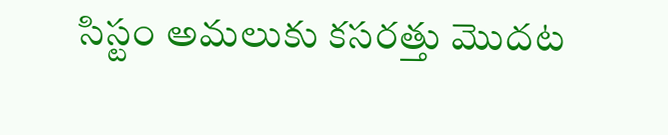సిస్టం అమలుకు కసరత్తు మొదట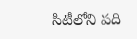సిటీలోని పది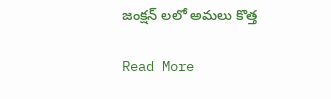జంక్షన్ లలో అమలు కొత్త

Read More